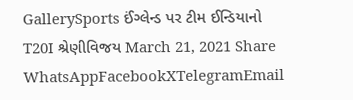GallerySports ઈંગ્લેન્ડ પર ટીમ ઈન્ડિયાનો T20I શ્રેણીવિજય March 21, 2021 Share WhatsAppFacebookXTelegramEmail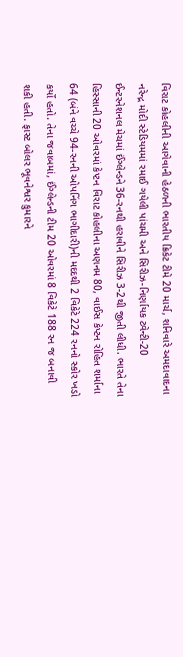વિરાટ કોહલીની આગેવાની હેઠળની ભારતીય ક્રિકેટ ટીમે 20 માર્ચ, શનિવારે અમદાવાદના નરેન્દ્ર મોદી સ્ટેડિયમમાં રમાઈ ગયેલી પાંચમી અને સિરીઝ-નિર્ણાયક ટ્વેન્ટી-20 ઈન્ટરનેશનલ મેચમાં ઈંગ્લેન્ડને 36-રનથી હરાવીને સિરીઝ 3-2થી જીતી લીધી. ભારતે તેના હિસ્સાની 20 ઓવરમાં કેપ્ટન વિરાટ કોહલીના અણનમ 80, વાઈસ કેપ્ટન રોહિત શર્માના 64 (બંને વચ્ચે 94-રનની ઓપનિંગ ભાગીદારી)ની મદદથી 2 વિકેટે 224 રનનો સ્કોર ખડો કર્યો હતો. તેના જવાબમાં, ઈંગ્લેન્ડની ટીમ 20 ઓવરમાં 8 વિકેટે 188 રન જ બનાવી શકી હતી. ફાસ્ટ બોલર ભૂવનેશ્વર કુમારને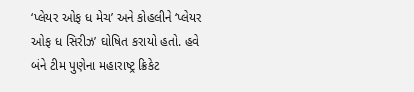‘પ્લેયર ઓફ ધ મેચ’ અને કોહલીને ‘પ્લેયર ઓફ ધ સિરીઝ’ ઘોષિત કરાયો હતો. હવે બંને ટીમ પુણેના મહારાષ્ટ્ર ક્રિકેટ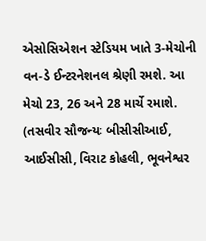એસોસિએશન સ્ટેડિયમ ખાતે 3-મેચોની વન-ડે ઈન્ટરનેશનલ શ્રેણી રમશે. આ મેચો 23, 26 અને 28 માર્ચે રમાશે. (તસવીર સૌજન્યઃ બીસીસીઆઈ, આઈસીસી, વિરાટ કોહલી, ભૂવનેશ્વર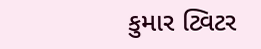કુમાર ટ્વિટર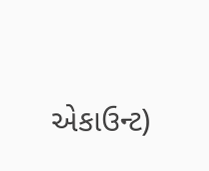એકાઉન્ટ)